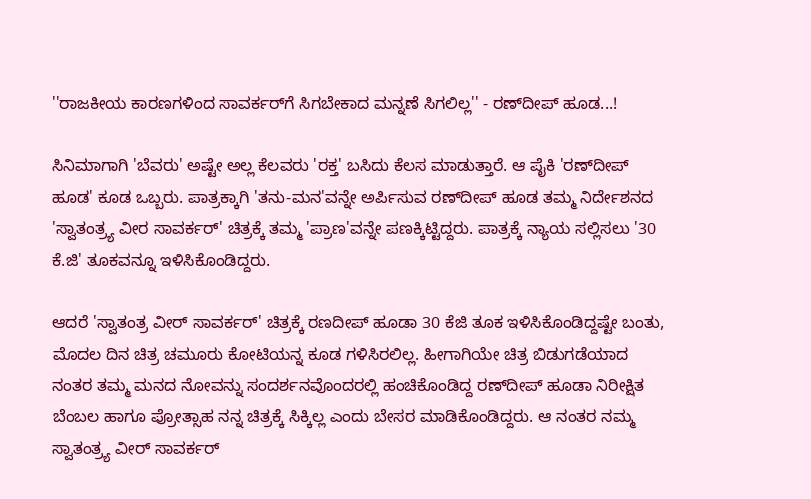''ರಾಜಕೀಯ ಕಾರಣಗಳಿಂದ ಸಾವರ್ಕರ್‌ಗೆ ಸಿಗಬೇಕಾದ ಮನ್ನಣೆ ಸಿಗಲಿಲ್ಲ'' - ರಣ್‌ದೀಪ್ ಹೂಡ...!

ಸಿನಿಮಾಗಾಗಿ 'ಬೆವರು' ಅಷ್ಟೇ ಅಲ್ಲ ಕೆಲವರು 'ರಕ್ತ' ಬಸಿದು ಕೆಲಸ ಮಾಡುತ್ತಾರೆ. ಆ ಪೈಕಿ 'ರಣ್‌ದೀಪ್ ಹೂಡ' ಕೂಡ ಒಬ್ಬರು. ಪಾತ್ರಕ್ಕಾಗಿ 'ತನು-ಮನ'ವನ್ನೇ ಅರ್ಪಿಸುವ ರಣ್‌ದೀಪ್ ಹೂಡ ತಮ್ಮ ನಿರ್ದೇಶನದ 'ಸ್ವಾತಂತ್ರ್ಯ ವೀರ ಸಾವರ್ಕರ್' ಚಿತ್ರಕ್ಕೆ ತಮ್ಮ 'ಪ್ರಾಣ'ವನ್ನೇ ಪಣಕ್ಕಿಟ್ಟಿದ್ದರು. ಪಾತ್ರಕ್ಕೆ ನ್ಯಾಯ ಸಲ್ಲಿಸಲು '30 ಕೆ.ಜಿ' ತೂಕವನ್ನೂ ಇಳಿಸಿಕೊಂಡಿದ್ದರು.

ಆದರೆ 'ಸ್ವಾತಂತ್ರ ವೀರ್ ಸಾವರ್ಕರ್' ಚಿತ್ರಕ್ಕೆ ರಣದೀಪ್ ಹೂಡಾ 30 ಕೆಜಿ ತೂಕ ಇಳಿಸಿಕೊಂಡಿದ್ದಷ್ಟೇ ಬಂತು, ಮೊದಲ ದಿನ ಚಿತ್ರ ಚಮೂರು ಕೋಟಿಯನ್ನ ಕೂಡ ಗಳಿಸಿರಲಿಲ್ಲ. ಹೀಗಾಗಿಯೇ ಚಿತ್ರ ಬಿಡುಗಡೆಯಾದ ನಂತರ ತಮ್ಮ ಮನದ ನೋವನ್ನು ಸಂದರ್ಶನವೊಂದರಲ್ಲಿ ಹಂಚಿಕೊಂಡಿದ್ದ ರಣ್‌ದೀಪ್ ಹೂಡಾ ನಿರೀಕ್ಷಿತ ಬೆಂಬಲ ಹಾಗೂ ಪ್ರೋತ್ಸಾಹ ನನ್ನ ಚಿತ್ರಕ್ಕೆ ಸಿಕ್ಕಿಲ್ಲ ಎಂದು ಬೇಸರ ಮಾಡಿಕೊಂಡಿದ್ದರು. ಆ ನಂತರ ನಮ್ಮ ಸ್ವಾತಂತ್ರ್ಯ ವೀರ್ ಸಾವರ್ಕರ್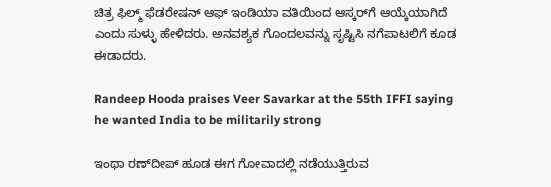ಚಿತ್ರ ಫಿಲ್ಮ್ ಫೆಡರೇಷನ್ ಆಫ್ ಇಂಡಿಯಾ ವತಿಯಿಂದ ಆಸ್ಕರ್‌ಗೆ ಆಯ್ಕೆಯಾಗಿದೆ ಎಂದು ಸುಳ್ಳು ಹೇಳಿದರು. ಅನವಶ್ಯಕ ಗೊಂದಲವನ್ನು ಸೃಷ್ಟಿಸಿ ನಗೆಪಾಟಲಿಗೆ ಕೂಡ ಈಡಾದರು.

Randeep Hooda praises Veer Savarkar at the 55th IFFI saying he wanted India to be militarily strong

ಇಂಥಾ ರಣ್‌ದೀಪ್ ಹೂಡ ಈಗ ಗೋವಾದಲ್ಲಿ ನಡೆಯುತ್ತಿರುವ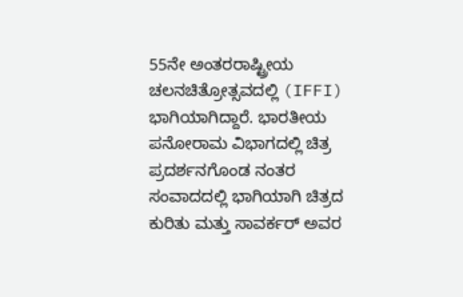55ನೇ ಅಂತರರಾಷ್ಟ್ರೀಯ ಚಲನಚಿತ್ರೋತ್ಸವದಲ್ಲಿ (IFFI) ಭಾಗಿಯಾಗಿದ್ದಾರೆ. ಭಾರತೀಯ ಪನೋರಾಮ ವಿಭಾಗದಲ್ಲಿ ಚಿತ್ರ ಪ್ರದರ್ಶನಗೊಂಡ ನಂತರ ಸಂವಾದದಲ್ಲಿ ಭಾಗಿಯಾಗಿ ಚಿತ್ರದ ಕುರಿತು ಮತ್ತು ಸಾವರ್ಕರ್‌ ಅವರ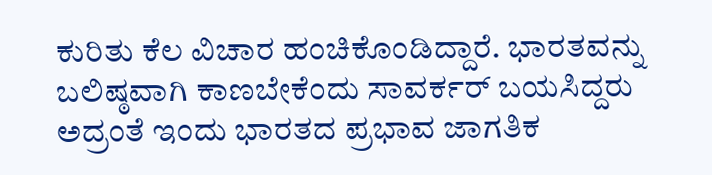ಕುರಿತು ಕೆಲ ವಿಚಾರ ಹಂಚಿಕೊಂಡಿದ್ದಾರೆ. ಭಾರತವನ್ನು ಬಲಿಷ್ಠವಾಗಿ ಕಾಣಬೇಕೆಂದು ಸಾವರ್ಕರ್ ಬಯಸಿದ್ದರು ಅದ್ರಂತೆ ಇಂದು ಭಾರತದ ಪ್ರಭಾವ ಜಾಗತಿಕ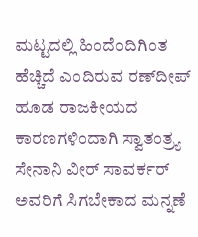ಮಟ್ಟದಲ್ಲಿ ಹಿಂದೆಂದಿಗಿಂತ ಹೆಚ್ಚಿದೆ ಎಂದಿರುವ ರಣ್‌ದೀಪ್ ಹೂಡ ರಾಜಕೀಯದ ಕಾರಣಗಳಿಂದಾಗಿ ಸ್ವಾತಂತ್ರ್ಯ ಸೇನಾನಿ ವೀರ್ ಸಾವರ್ಕರ್‌ ಅವರಿಗೆ ಸಿಗಬೇಕಾದ ಮನ್ನಣೆ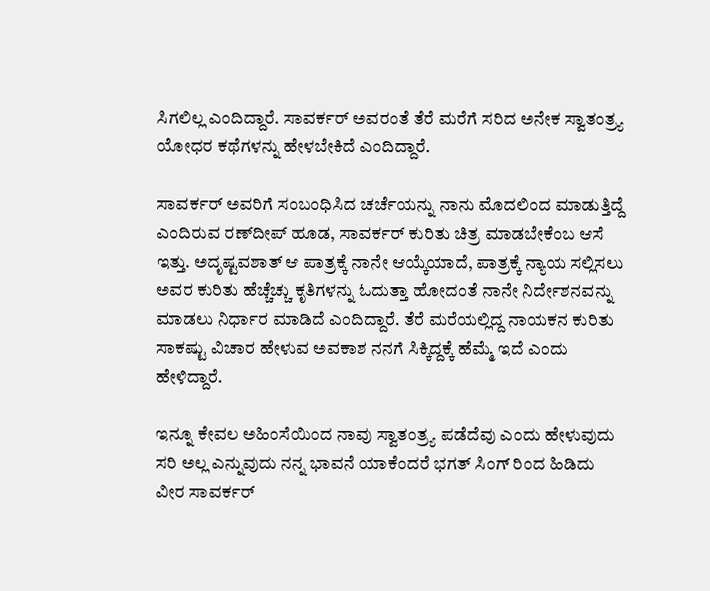ಸಿಗಲಿಲ್ಲ ಎಂದಿದ್ದಾರೆ. ಸಾವರ್ಕರ್ ಅವರಂತೆ ತೆರೆ ಮರೆಗೆ ಸರಿದ ಅನೇಕ ಸ್ವಾತಂತ್ರ್ಯ ಯೋಧರ ಕಥೆಗಳನ್ನು ಹೇಳಬೇಕಿದೆ ಎಂದಿದ್ದಾರೆ.

ಸಾವರ್ಕರ್ ಅವರಿಗೆ ಸಂಬಂಧಿಸಿದ ಚರ್ಚೆಯನ್ನು ನಾನು ಮೊದಲಿಂದ ಮಾಡುತ್ತಿದ್ದೆ ಎಂದಿರುವ ರಣ್‌ದೀಪ್ ಹೂಡ, ಸಾವರ್ಕರ್ ಕುರಿತು ಚಿತ್ರ ಮಾಡಬೇಕೆಂಬ ಆಸೆ ಇತ್ತು. ಅದೃಷ್ಟವಶಾತ್ ಆ ಪಾತ್ರಕ್ಕೆ ನಾನೇ ಆಯ್ಕೆಯಾದೆ, ಪಾತ್ರಕ್ಕೆ ನ್ಯಾಯ ಸಲ್ಲಿಸಲು ಅವರ ಕುರಿತು ಹೆಚ್ಚೆಚ್ಚು ಕೃತಿಗಳನ್ನು ಓದುತ್ತಾ ಹೋದಂತೆ ನಾನೇ ನಿರ್ದೇಶನವನ್ನು ಮಾಡಲು ನಿರ್ಧಾರ ಮಾಡಿದೆ ಎಂದಿದ್ದಾರೆ. ತೆರೆ ಮರೆಯಲ್ಲಿದ್ದ ನಾಯಕನ ಕುರಿತು ಸಾಕಷ್ಟು ವಿಚಾರ ಹೇಳುವ ಅವಕಾಶ ನನಗೆ ಸಿಕ್ಕಿದ್ದಕ್ಕೆ ಹೆಮ್ಮೆ ಇದೆ ಎಂದು ಹೇಳಿದ್ದಾರೆ.

ಇನ್ನೂ ಕೇವಲ ಅಹಿಂಸೆಯಿಂದ ನಾವು ಸ್ವಾತಂತ್ರ್ಯ ಪಡೆದೆವು ಎಂದು ಹೇಳುವುದು ಸರಿ ಅಲ್ಲ ಎನ್ನುವುದು ನನ್ನ ಭಾವನೆ ಯಾಕೆಂದರೆ ಭಗತ್‌ ಸಿಂಗ್‌ ರಿಂದ ಹಿಡಿದು ವೀರ ಸಾವರ್ಕರ್‌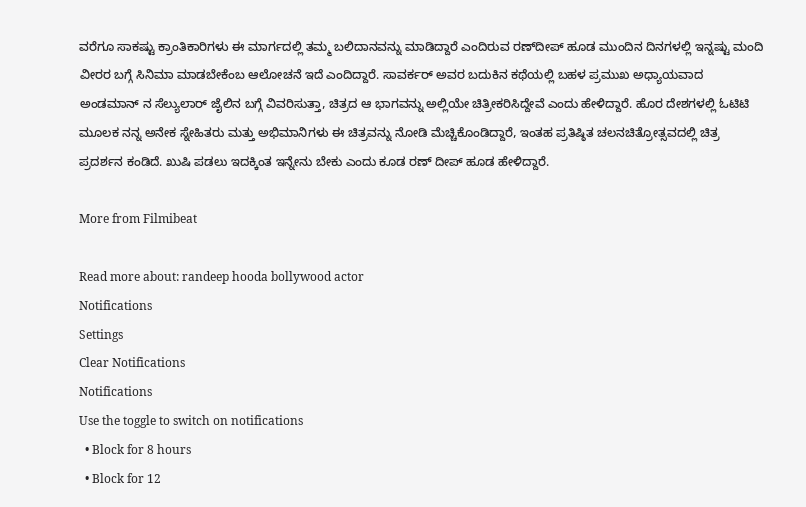ವರೆಗೂ ಸಾಕಷ್ಟು ಕ್ರಾಂತಿಕಾರಿಗಳು ಈ ಮಾರ್ಗದಲ್ಲಿ ತಮ್ಮ ಬಲಿದಾನವನ್ನು ಮಾಡಿದ್ದಾರೆ ಎಂದಿರುವ ರಣ್‌ದೀಪ್ ಹೂಡ ಮುಂದಿನ ದಿನಗಳಲ್ಲಿ ಇನ್ನಷ್ಟು ಮಂದಿ ವೀರರ ಬಗ್ಗೆ ಸಿನಿಮಾ ಮಾಡಬೇಕೆಂಬ ಆಲೋಚನೆ ಇದೆ ಎಂದಿದ್ದಾರೆ. ಸಾವರ್ಕರ್‌ ಅವರ ಬದುಕಿನ ಕಥೆಯಲ್ಲಿ ಬಹಳ ಪ್ರಮುಖ ಅಧ್ಯಾಯವಾದ ಅಂಡಮಾನ್‌ ನ ಸೆಲ್ಯುಲಾರ್‌ ಜೈಲಿನ ಬಗ್ಗೆ ವಿವರಿಸುತ್ತಾ, ಚಿತ್ರದ ಆ ಭಾಗವನ್ನು ಅಲ್ಲಿಯೇ ಚಿತ್ರೀಕರಿಸಿದ್ದೇವೆ ಎಂದು ಹೇಳಿದ್ದಾರೆ. ಹೊರ ದೇಶಗಳಲ್ಲಿ ಓಟಿಟಿ ಮೂಲಕ ನನ್ನ ಅನೇಕ ಸ್ನೇಹಿತರು ಮತ್ತು ಅಭಿಮಾನಿಗಳು ಈ ಚಿತ್ರವನ್ನು ನೋಡಿ ಮೆಚ್ಚಿಕೊಂಡಿದ್ದಾರೆ, ಇಂತಹ ಪ್ರತಿಷ್ಠಿತ ಚಲನಚಿತ್ರೋತ್ಸವದಲ್ಲಿ ಚಿತ್ರ ಪ್ರದರ್ಶನ ಕಂಡಿದೆ. ಖುಷಿ ಪಡಲು ಇದಕ್ಕಿಂತ ಇನ್ನೇನು ಬೇಕು ಎಂದು ಕೂಡ ರಣ್ ದೀಪ್ ಹೂಡ ಹೇಳಿದ್ದಾರೆ.

More from Filmibeat

Read more about: randeep hooda bollywood actor
Notifications
Settings
Clear Notifications
Notifications
Use the toggle to switch on notifications
  • Block for 8 hours
  • Block for 12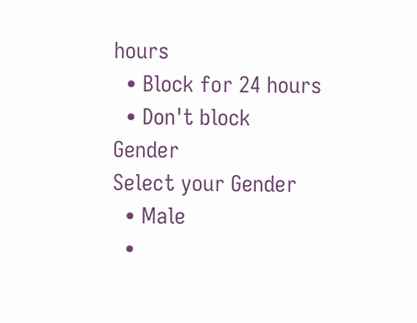hours
  • Block for 24 hours
  • Don't block
Gender
Select your Gender
  • Male
  •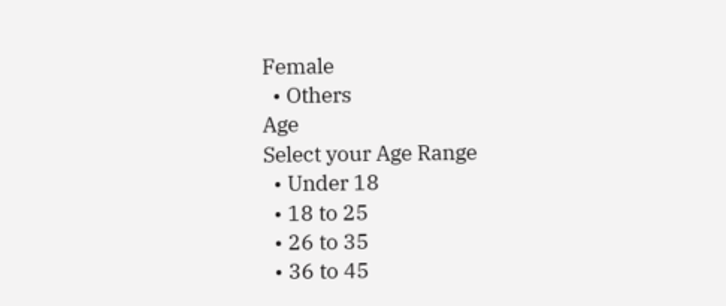Female
  • Others
Age
Select your Age Range
  • Under 18
  • 18 to 25
  • 26 to 35
  • 36 to 45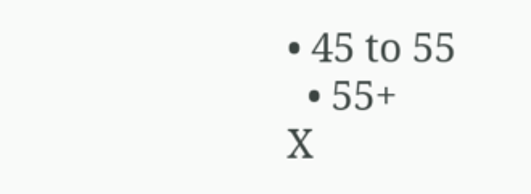• 45 to 55
  • 55+
X